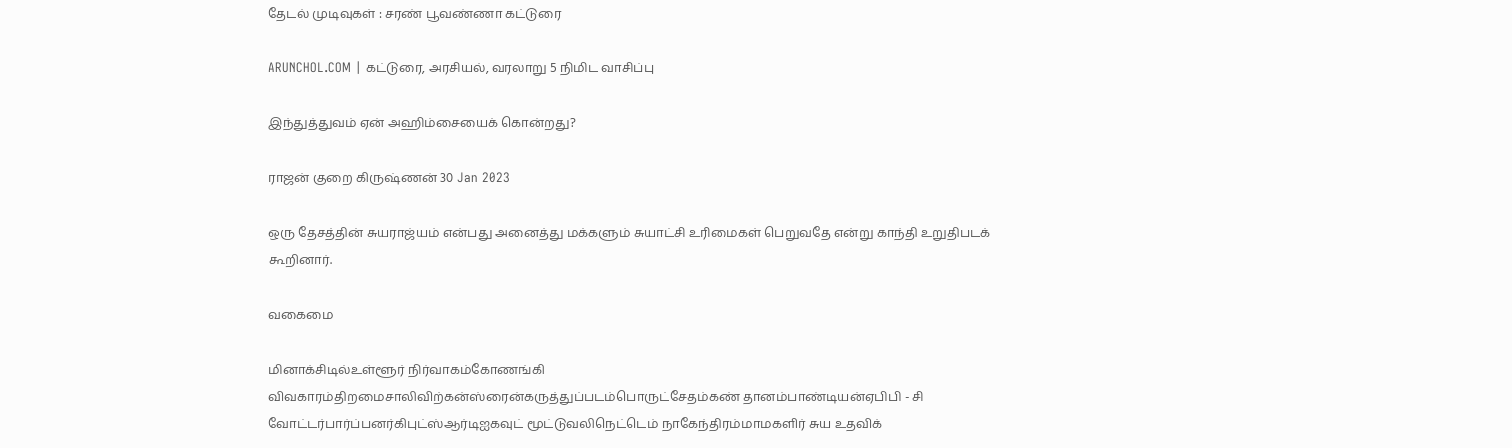தேடல் முடிவுகள் : சரண் பூவண்ணா கட்டுரை

ARUNCHOL.COM | கட்டுரை, அரசியல், வரலாறு 5 நிமிட வாசிப்பு

இந்துத்துவம் ஏன் அஹிம்சையைக் கொன்றது?

ராஜன் குறை கிருஷ்ணன் 30 Jan 2023

ஒரு தேசத்தின் சுயராஜ்யம் என்பது அனைத்து மக்களும் சுயாட்சி உரிமைகள் பெறுவதே என்று காந்தி உறுதிபடக் கூறினார்.

வகைமை

மினாக்சிடில்உள்ளூர் நிர்வாகம்கோணங்கி விவகாரம்திறமைசாலிவிற்கன்ஸ்ரைன்கருத்துப்படம்பொருட்சேதம்கண் தானம்பாண்டியன்ஏபிபி - சி வோட்டர்பார்ப்பனர்கிபுட்ஸ்ஆர்டிஐகவுட் மூட்டுவலிநெட்டெம் நாகேந்திரம்மாமகளிர் சுய உதவிக்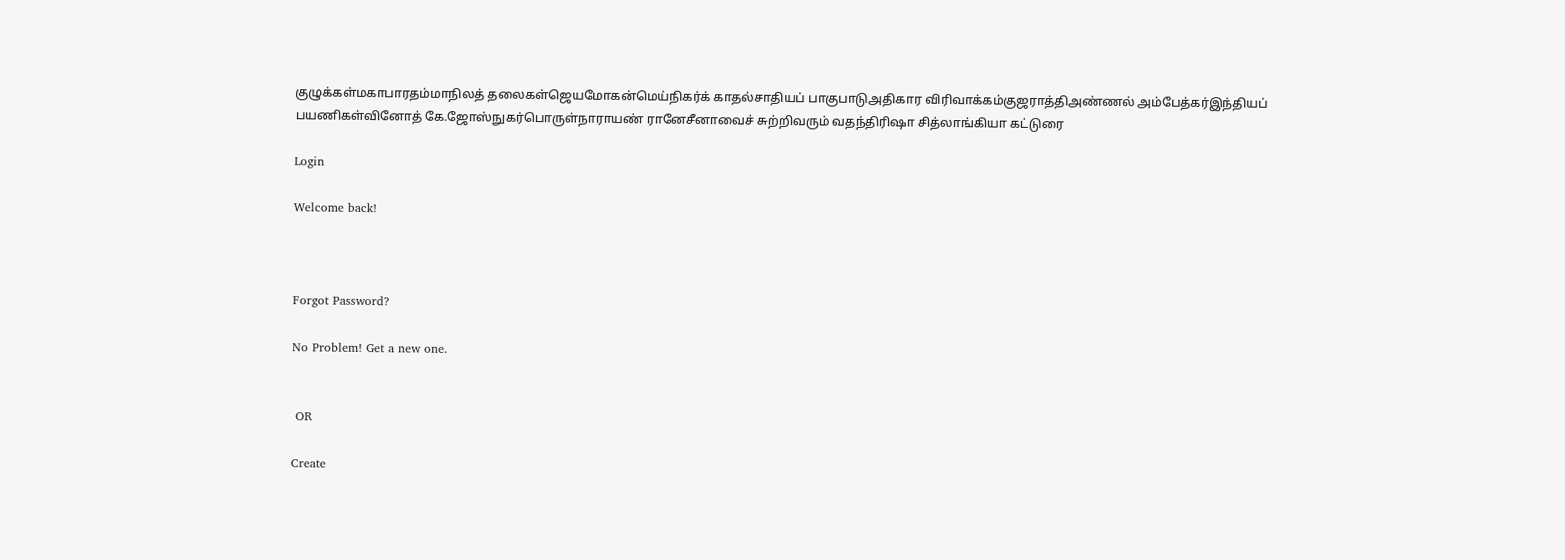குழுக்கள்மகாபாரதம்மாநிலத் தலைகள்ஜெயமோகன்மெய்நிகர்க் காதல்சாதியப் பாகுபாடுஅதிகார விரிவாக்கம்குஜராத்திஅண்ணல் அம்பேத்கர்இந்தியப் பயணிகள்வினோத் கே.ஜோஸ்நுகர்பொருள்நாராயண் ரானேசீனாவைச் சுற்றிவரும் வதந்திரிஷா சித்லாங்கியா கட்டுரை

Login

Welcome back!



Forgot Password?

No Problem! Get a new one.


 OR

Create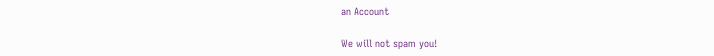an Account

We will not spam you!